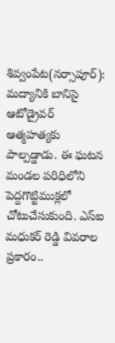శివ్వంపేట(నర్సాపూర్): మద్యానికి బానిసై ఆటోడ్రైవర్ ఆత్మహత్యకు పాల్పడ్డాడు. ఈ ఘటన మండల పరిధిలోని పెద్దగొట్టిముక్లలో చోటుచేసుకుంది. ఎస్ఐ మధుకర్ రెడ్డి వివరాల ప్రకారం..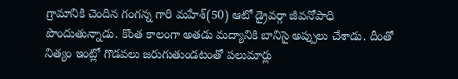గ్రామానికి చెందిన గంగన్న గారి మహేశ్(50) ఆటో డ్రైవర్గా జీవనోపాధి పొందుతున్నాడు. కొంత కాలంగా అతడు మద్యానికి బానిసై అప్పులు చేశాడు. దీంతో నిత్యం ఇంట్లో గొడవలు జరుగుతుండటంతో పలుమార్లు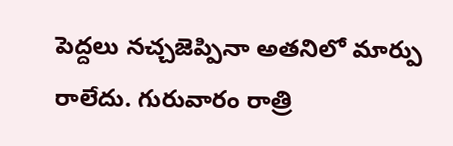పెద్దలు నచ్చజెప్పినా అతనిలో మార్పు రాలేదు. గురువారం రాత్రి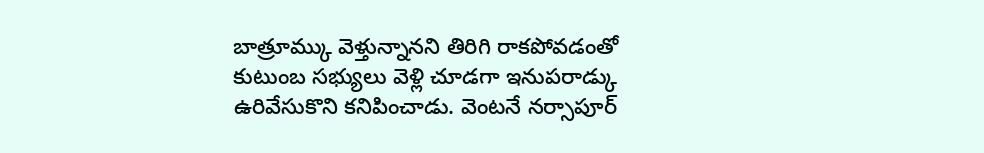బాత్రూమ్కు వెళ్తున్నానని తిరిగి రాకపోవడంతో కుటుంబ సభ్యులు వెళ్లి చూడగా ఇనుపరాడ్కు ఉరివేసుకొని కనిపించాడు. వెంటనే నర్సాపూర్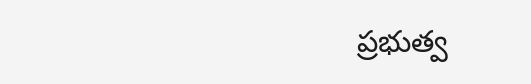ప్రభుత్వ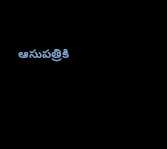ఆసుపత్రికి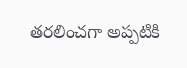తరలించగా అప్పటికి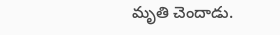మృతి చెందాడు.